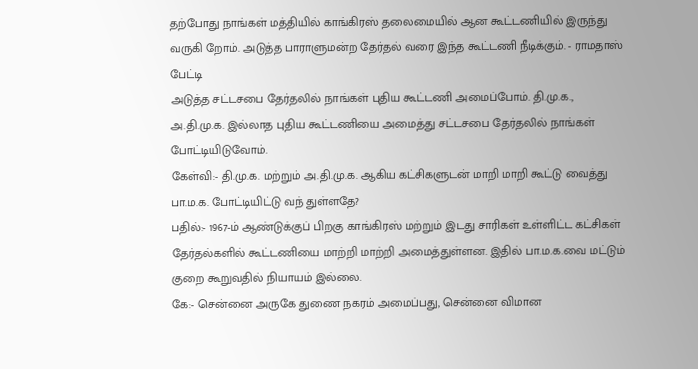தற்போது நாங்கள் மத்தியில் காங்கிரஸ் தலைமையில் ஆன கூட்டணியில் இருந்து வருகி றோம். அடுத்த பாராளுமன்ற தேர்தல் வரை இந்த கூட்டணி நீடிக்கும். - ராமதாஸ் பேட்டி
அடுத்த சட்டசபை தேர்தலில் நாங்கள் புதிய கூட்டணி அமைப்போம். தி.மு.க., அ.தி.மு.க. இல்லாத புதிய கூட்டணியை அமைத்து சட்டசபை தேர்தலில் நாங்கள் போட்டியிடுவோம்.
கேள்வி:- தி.மு.க. மற்றும் அ.தி.மு.க. ஆகிய கட்சிகளுடன் மாறி மாறி கூட்டு வைத்து பா.ம.க. போட்டியிட்டு வந் துள்ளதே?
பதில்:- 1967-ம் ஆண்டுக்குப் பிறகு காங்கிரஸ் மற்றும் இடது சாரிகள் உள்ளிட்ட கட்சிகள் தேர்தல்களில் கூட்டணியை மாற்றி மாற்றி அமைத்துள்ளன. இதில் பா.ம.க.வை மட்டும் குறை கூறுவதில் நியாயம் இல்லை.
கே:- சென்னை அருகே துணை நகரம் அமைப்பது, சென்னை விமான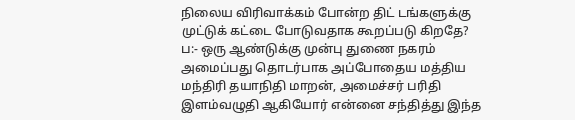நிலைய விரிவாக்கம் போன்ற திட் டங்களுக்கு முட்டுக் கட்டை போடுவதாக கூறப்படு கிறதே?
ப:- ஒரு ஆண்டுக்கு முன்பு துணை நகரம் அமைப்பது தொடர்பாக அப்போதைய மத்திய மந்திரி தயாநிதி மாறன், அமைச்சர் பரிதி இளம்வழுதி ஆகியோர் என்னை சந்தித்து இந்த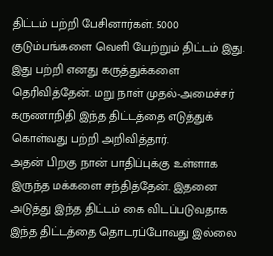திட்டம் பற்றி பேசினார்கள். 5000 குடும்பங்களை வெளி யேற்றும் திட்டம் இது. இது பற்றி எனது கருத்துக்களை தெரிவித்தேன். மறு நாள் முதல்-அமைச்சர் கருணாநிதி இந்த திட்டத்தை எடுத்துக் கொள்வது பற்றி அறிவித்தார்.
அதன் பிறகு நான் பாதிப்புக்கு உள்ளாக இருந்த மக்களை சந்தித்தேன். இதனை அடுத்து இந்த திட்டம் கை விடப்படுவதாக இந்த திட்டத்தை தொடரப்போவது இல்லை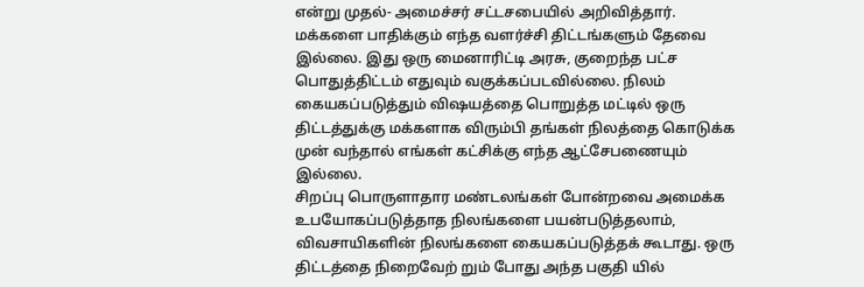என்று முதல்- அமைச்சர் சட்டசபையில் அறிவித்தார். மக்களை பாதிக்கும் எந்த வளர்ச்சி திட்டங்களும் தேவை இல்லை. இது ஒரு மைனாரிட்டி அரசு, குறைந்த பட்ச பொதுத்திட்டம் எதுவும் வகுக்கப்படவில்லை. நிலம் கையகப்படுத்தும் விஷயத்தை பொறுத்த மட்டில் ஒரு திட்டத்துக்கு மக்களாக விரும்பி தங்கள் நிலத்தை கொடுக்க முன் வந்தால் எங்கள் கட்சிக்கு எந்த ஆட்சேபணையும் இல்லை.
சிறப்பு பொருளாதார மண்டலங்கள் போன்றவை அமைக்க உபயோகப்படுத்தாத நிலங்களை பயன்படுத்தலாம், விவசாயிகளின் நிலங்களை கையகப்படுத்தக் கூடாது. ஒரு திட்டத்தை நிறைவேற் றும் போது அந்த பகுதி யில்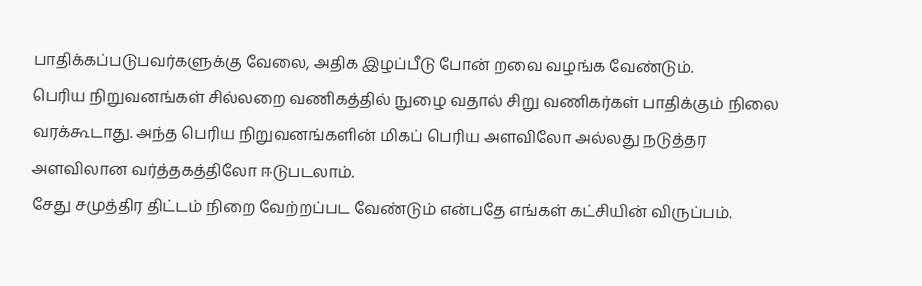பாதிக்கப்படுபவர்களுக்கு வேலை, அதிக இழப்பீடு போன் றவை வழங்க வேண்டும்.
பெரிய நிறுவனங்கள் சில்லறை வணிகத்தில் நுழை வதால் சிறு வணிகர்கள் பாதிக்கும் நிலை வரக்கூடாது. அந்த பெரிய நிறுவனங்களின் மிகப் பெரிய அளவிலோ அல்லது நடுத்தர அளவிலான வர்த்தகத்திலோ ஈடுபடலாம்.
சேது சமுத்திர திட்டம் நிறை வேற்றப்பட வேண்டும் என்பதே எங்கள் கட்சியின் விருப்பம்.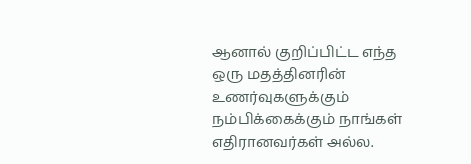ஆனால் குறிப்பிட்ட எந்த ஒரு மதத்தினரின் உணர்வுகளுக்கும் நம்பிக்கைக்கும் நாங்கள் எதிரானவர்கள் அல்ல.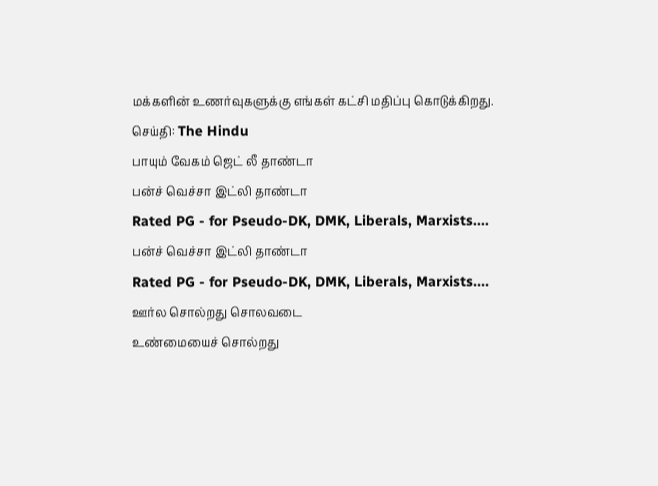மக்களின் உணர்வுகளுக்கு எங்கள் கட்சி மதிப்பு கொடுக்கிறது.
செய்தி: The Hindu
பாயும் வேகம் ஜெட் லீ தாண்டா
பன்ச் வெச்சா இட்லி தாண்டா
Rated PG - for Pseudo-DK, DMK, Liberals, Marxists....
பன்ச் வெச்சா இட்லி தாண்டா
Rated PG - for Pseudo-DK, DMK, Liberals, Marxists....
ஊர்ல சொல்றது சொலவடை
உண்மையைச் சொல்றது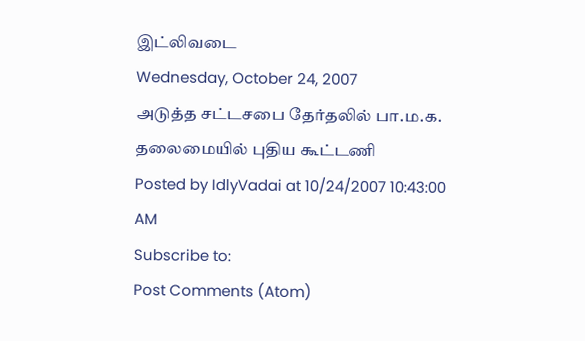இட்லிவடை
Wednesday, October 24, 2007
அடுத்த சட்டசபை தேர்தலில் பா.ம.க. தலைமையில் புதிய கூட்டணி
Posted by IdlyVadai at 10/24/2007 10:43:00 AM
Subscribe to:
Post Comments (Atom)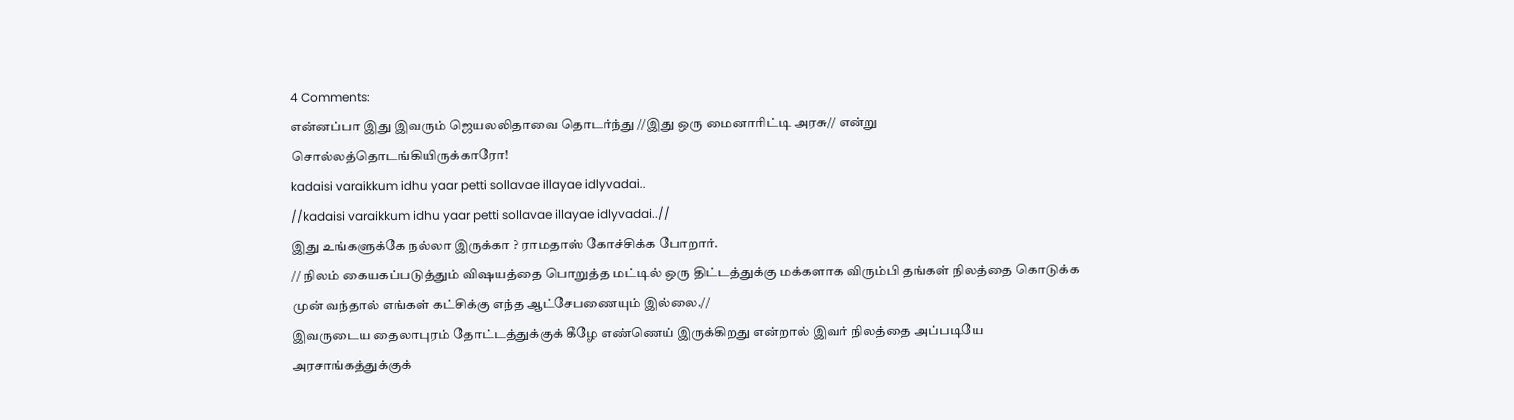4 Comments:
என்னப்பா இது இவரும் ஜெயலலிதாவை தொடர்ந்து //இது ஒரு மைனாரிட்டி அரசு// என்று சொல்லத்தொடங்கியிருக்காரோ!
kadaisi varaikkum idhu yaar petti sollavae illayae idlyvadai..
//kadaisi varaikkum idhu yaar petti sollavae illayae idlyvadai..//
இது உங்களுக்கே நல்லா இருக்கா ? ராமதாஸ் கோச்சிக்க போறார்.
// நிலம் கையகப்படுத்தும் விஷயத்தை பொறுத்த மட்டில் ஒரு திட்டத்துக்கு மக்களாக விரும்பி தங்கள் நிலத்தை கொடுக்க முன் வந்தால் எங்கள் கட்சிக்கு எந்த ஆட்சேபணையும் இல்லை.//
இவருடைய தைலாபுரம் தோட்டத்துக்குக் கீழே எண்ணெய் இருக்கிறது என்றால் இவர் நிலத்தை அப்படியே அரசாங்கத்துக்குக்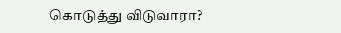கொடுத்து விடுவாரா?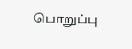பொறுப்பு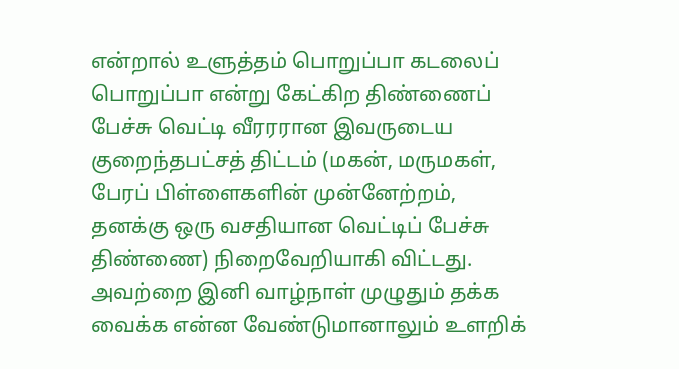என்றால் உளுத்தம் பொறுப்பா கடலைப் பொறுப்பா என்று கேட்கிற திண்ணைப் பேச்சு வெட்டி வீரரரான இவருடைய குறைந்தபட்சத் திட்டம் (மகன், மருமகள், பேரப் பிள்ளைகளின் முன்னேற்றம், தனக்கு ஒரு வசதியான வெட்டிப் பேச்சு திண்ணை) நிறைவேறியாகி விட்டது. அவற்றை இனி வாழ்நாள் முழுதும் தக்க வைக்க என்ன வேண்டுமானாலும் உளறிக்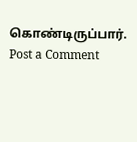கொண்டிருப்பார்.
Post a Comment